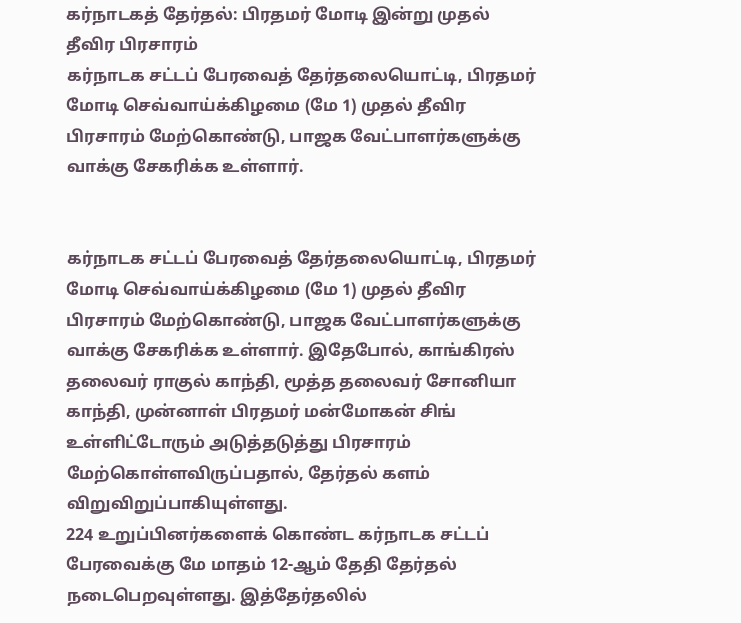கர்நாடகத் தேர்தல்: பிரதமர் மோடி இன்று முதல் தீவிர பிரசாரம்
கர்நாடக சட்டப் பேரவைத் தேர்தலையொட்டி, பிரதமர் மோடி செவ்வாய்க்கிழமை (மே 1) முதல் தீவிர பிரசாரம் மேற்கொண்டு, பாஜக வேட்பாளர்களுக்கு வாக்கு சேகரிக்க உள்ளார்.


கர்நாடக சட்டப் பேரவைத் தேர்தலையொட்டி, பிரதமர் மோடி செவ்வாய்க்கிழமை (மே 1) முதல் தீவிர பிரசாரம் மேற்கொண்டு, பாஜக வேட்பாளர்களுக்கு வாக்கு சேகரிக்க உள்ளார். இதேபோல், காங்கிரஸ் தலைவர் ராகுல் காந்தி, மூத்த தலைவர் சோனியா காந்தி, முன்னாள் பிரதமர் மன்மோகன் சிங் உள்ளிட்டோரும் அடுத்தடுத்து பிரசாரம் மேற்கொள்ளவிருப்பதால், தேர்தல் களம் விறுவிறுப்பாகியுள்ளது.
224 உறுப்பினர்களைக் கொண்ட கர்நாடக சட்டப் பேரவைக்கு மே மாதம் 12-ஆம் தேதி தேர்தல் நடைபெறவுள்ளது. இத்தேர்தலில்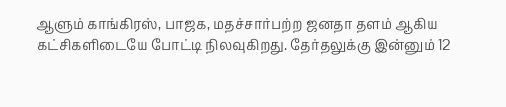ஆளும் காங்கிரஸ், பாஜக, மதச்சார்பற்ற ஜனதா தளம் ஆகிய கட்சிகளிடையே போட்டி நிலவுகிறது. தேர்தலுக்கு இன்னும் 12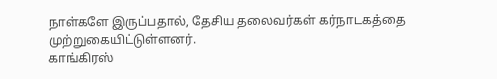நாள்களே இருப்பதால், தேசிய தலைவர்கள் கர்நாடகத்தை முற்றுகையிட்டுள்ளனர்.
காங்கிரஸ்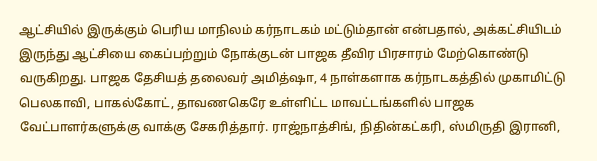ஆட்சியில் இருக்கும் பெரிய மாநிலம் கர்நாடகம் மட்டும்தான் என்பதால், அக்கட்சியிடம் இருந்து ஆட்சியை கைப்பற்றும் நோக்குடன் பாஜக தீவிர பிரசாரம் மேற்கொண்டு வருகிறது. பாஜக தேசியத் தலைவர் அமித்ஷா, 4 நாள்களாக கர்நாடகத்தில் முகாமிட்டு பெலகாவி, பாகல்கோட், தாவணகெரே உள்ளிட்ட மாவட்டங்களில் பாஜக வேட்பாளர்களுக்கு வாக்கு சேகரித்தார். ராஜ்நாத்சிங், நிதின்கட்கரி, ஸ்மிருதி இரானி,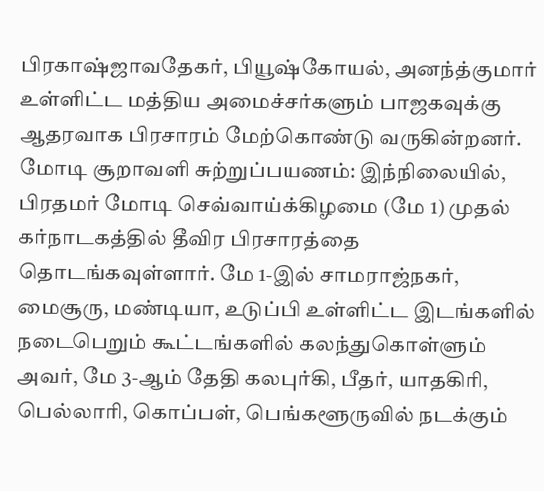பிரகாஷ்ஜாவதேகர், பியூஷ்கோயல், அனந்த்குமார் உள்ளிட்ட மத்திய அமைச்சர்களும் பாஜகவுக்கு ஆதரவாக பிரசாரம் மேற்கொண்டு வருகின்றனர்.
மோடி சூறாவளி சுற்றுப்பயணம்: இந்நிலையில், பிரதமர் மோடி செவ்வாய்க்கிழமை (மே 1) முதல் கர்நாடகத்தில் தீவிர பிரசாரத்தை தொடங்கவுள்ளார். மே 1-இல் சாமராஜ்நகர், மைசூரு, மண்டியா, உடுப்பி உள்ளிட்ட இடங்களில் நடைபெறும் கூட்டங்களில் கலந்துகொள்ளும் அவர், மே 3-ஆம் தேதி கலபுர்கி, பீதர், யாதகிரி, பெல்லாரி, கொப்பள், பெங்களூருவில் நடக்கும்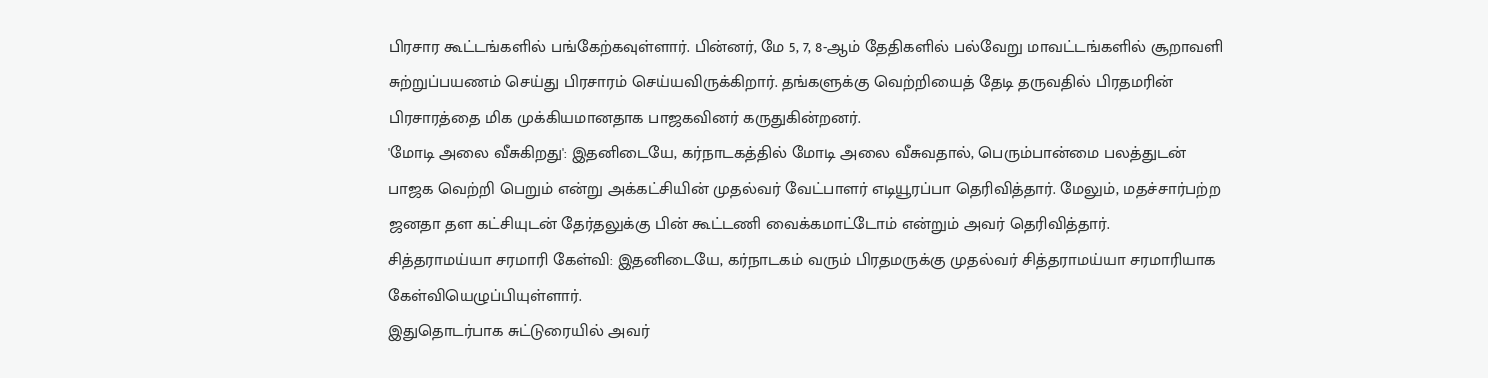பிரசார கூட்டங்களில் பங்கேற்கவுள்ளார். பின்னர், மே 5, 7, 8-ஆம் தேதிகளில் பல்வேறு மாவட்டங்களில் சூறாவளி சுற்றுப்பயணம் செய்து பிரசாரம் செய்யவிருக்கிறார். தங்களுக்கு வெற்றியைத் தேடி தருவதில் பிரதமரின் பிரசாரத்தை மிக முக்கியமானதாக பாஜகவினர் கருதுகின்றனர்.
'மோடி அலை வீசுகிறது': இதனிடையே, கர்நாடகத்தில் மோடி அலை வீசுவதால், பெரும்பான்மை பலத்துடன் பாஜக வெற்றி பெறும் என்று அக்கட்சியின் முதல்வர் வேட்பாளர் எடியூரப்பா தெரிவித்தார். மேலும், மதச்சார்பற்ற ஜனதா தள கட்சியுடன் தேர்தலுக்கு பின் கூட்டணி வைக்கமாட்டோம் என்றும் அவர் தெரிவித்தார்.
சித்தராமய்யா சரமாரி கேள்வி: இதனிடையே, கர்நாடகம் வரும் பிரதமருக்கு முதல்வர் சித்தராமய்யா சரமாரியாக கேள்வியெழுப்பியுள்ளார்.
இதுதொடர்பாக சுட்டுரையில் அவர்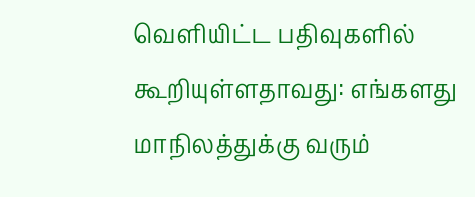வெளியிட்ட பதிவுகளில் கூறியுள்ளதாவது: எங்களது மாநிலத்துக்கு வரும்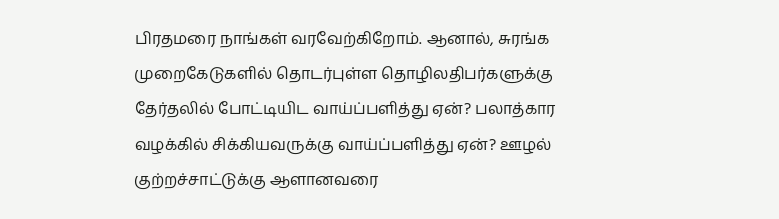பிரதமரை நாங்கள் வரவேற்கிறோம். ஆனால், சுரங்க முறைகேடுகளில் தொடர்புள்ள தொழிலதிபர்களுக்கு தேர்தலில் போட்டியிட வாய்ப்பளித்து ஏன்? பலாத்கார வழக்கில் சிக்கியவருக்கு வாய்ப்பளித்து ஏன்? ஊழல் குற்றச்சாட்டுக்கு ஆளானவரை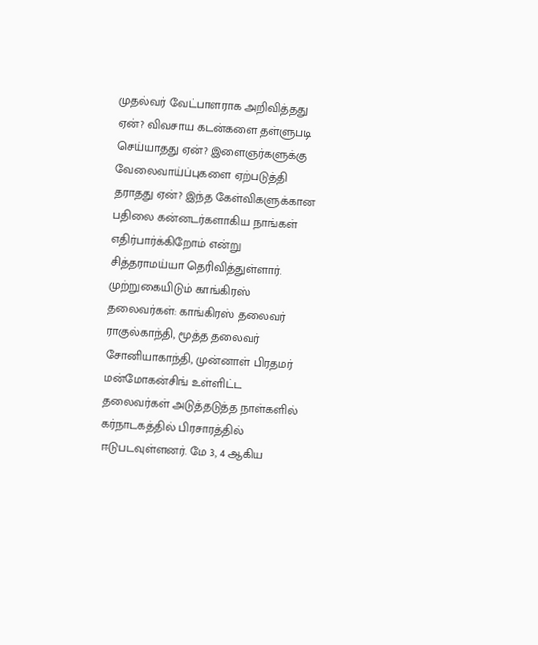முதல்வர் வேட்பாளராக அறிவித்தது ஏன்? விவசாய கடன்களை தள்ளுபடி செய்யாதது ஏன்? இளைஞர்களுக்கு வேலைவாய்ப்புகளை ஏற்படுத்தி தராதது ஏன்? இந்த கேள்விகளுக்கான பதிலை கன்னடர்களாகிய நாங்கள் எதிர்பார்க்கிறோம் என்று சித்தராமய்யா தெரிவித்துள்ளார்.
முற்றுகையிடும் காங்கிரஸ் தலைவர்கள்: காங்கிரஸ் தலைவர் ராகுல்காந்தி, மூத்த தலைவர் சோனியாகாந்தி, முன்னாள் பிரதமர் மன்மோகன்சிங் உள்ளிட்ட தலைவர்கள் அடுத்தடுத்த நாள்களில் கர்நாடகத்தில் பிரசாரத்தில் ஈடுபடவுள்ளனர். மே 3, 4 ஆகிய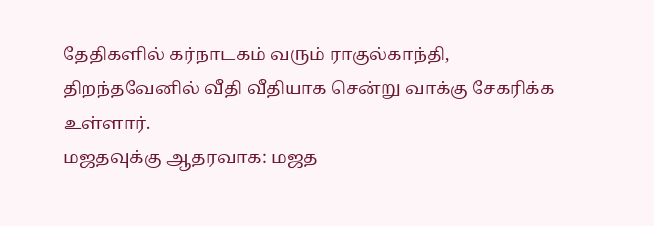தேதிகளில் கர்நாடகம் வரும் ராகுல்காந்தி, திறந்தவேனில் வீதி வீதியாக சென்று வாக்கு சேகரிக்க உள்ளார்.
மஜதவுக்கு ஆதரவாக: மஜத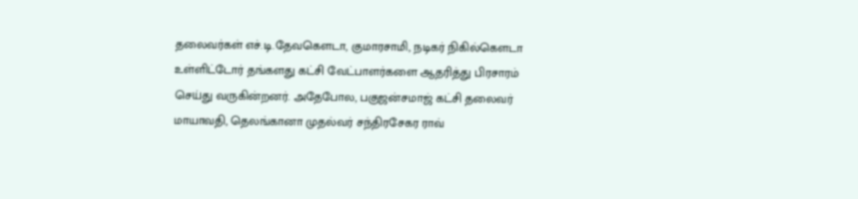தலைவர்கள் எச்.டி.தேவகெளடா, குமாரசாமி, நடிகர் நிகில்கெளடா உள்ளிட்டோர் தங்களது கட்சி வேட்பாளர்களை ஆதரித்து பிரசாரம் செய்து வருகின்றனர். அதேபோல, பகுஜன்சமாஜ் கட்சி தலைவர் மாயாவதி, தெலங்கானா முதல்வர் சந்திரசேகர ராவ்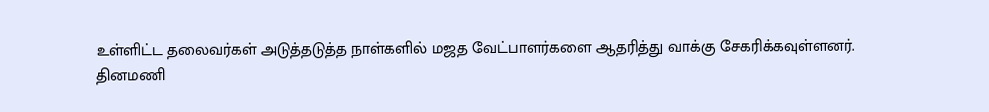உள்ளிட்ட தலைவர்கள் அடுத்தடுத்த நாள்களில் மஜத வேட்பாளர்களை ஆதரித்து வாக்கு சேகரிக்கவுள்ளனர்.
தினமணி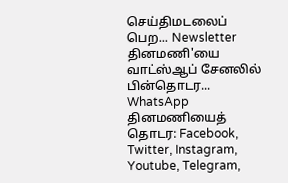செய்திமடலைப் பெற... Newsletter
தினமணி'யை வாட்ஸ்ஆப் சேனலில் பின்தொடர... WhatsApp
தினமணியைத் தொடர: Facebook, Twitter, Instagram, Youtube, Telegram,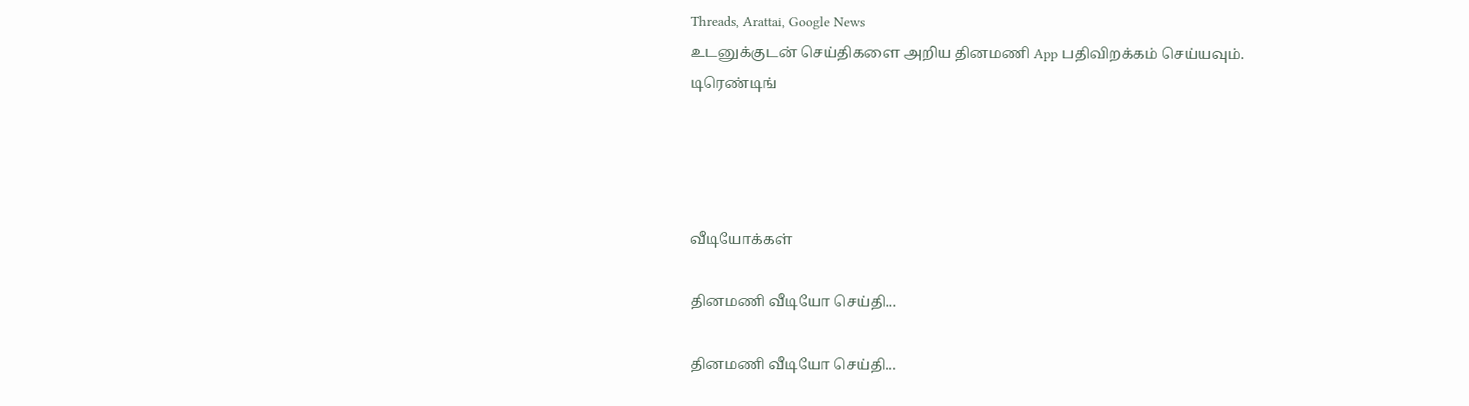Threads, Arattai, Google News
உடனுக்குடன் செய்திகளை அறிய தினமணி App பதிவிறக்கம் செய்யவும்.
டிரெண்டிங்




வீடியோக்கள்

தினமணி வீடியோ செய்தி...

தினமணி வீடியோ செய்தி...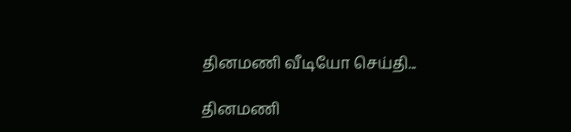தினமணி வீடியோ செய்தி...

தினமணி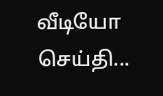வீடியோ செய்தி...